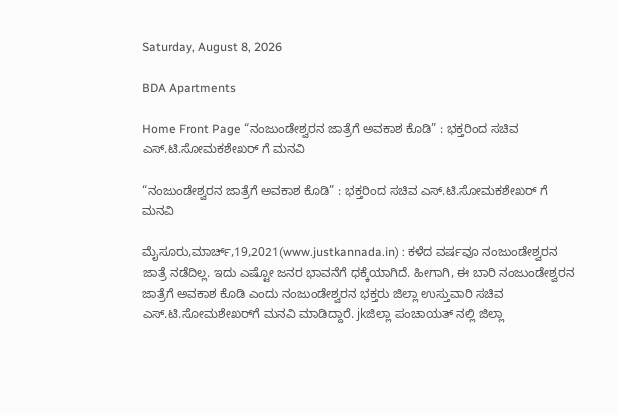Saturday, August 8, 2026

BDA Apartments

Home Front Page “ನಂಜುಂಡೇಶ್ವರನ ಜಾತ್ರೆಗೆ ಅವಕಾಶ ಕೊಡಿ” : ಭಕ್ತರಿಂದ ಸಚಿವ ಎಸ್.ಟಿ.ಸೋಮಕಶೇಖರ್ ಗೆ ಮನವಿ

“ನಂಜುಂಡೇಶ್ವರನ ಜಾತ್ರೆಗೆ ಅವಕಾಶ ಕೊಡಿ” : ಭಕ್ತರಿಂದ ಸಚಿವ ಎಸ್.ಟಿ.ಸೋಮಕಶೇಖರ್ ಗೆ ಮನವಿ

ಮೈಸೂರು,ಮಾರ್ಚ್,19,2021(www.justkannada.in) : ಕಳೆದ ವರ್ಷವೂ ನಂಜುಂಡೇಶ್ವರನ ಜಾತ್ರೆ ನಡೆದಿಲ್ಲ. ಇದು ಎಷ್ಟೋ ಜನರ ಭಾವನೆಗೆ ಧಕ್ಕೆಯಾಗಿದೆ. ಹೀಗಾಗಿ, ಈ ಬಾರಿ ನಂಜುಂಡೇಶ್ವರನ ಜಾತ್ರೆಗೆ ಅವಕಾಶ ಕೊಡಿ ಎಂದು ನಂಜುಂಡೇಶ್ವರನ ಭಕ್ತರು ಜಿಲ್ಲಾ ಉಸ್ತುವಾರಿ ಸಚಿವ ಎಸ್.ಟಿ.ಸೋಮಶೇಖರ್‌ಗೆ ಮನವಿ ಮಾಡಿದ್ದಾರೆ. jkಜಿಲ್ಲಾ ಪಂಚಾಯತ್ ನಲ್ಲಿ ಜಿಲ್ಲಾ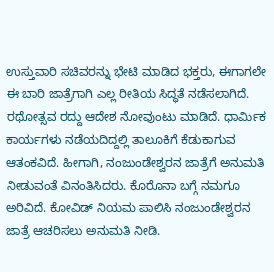ಉಸ್ತುವಾರಿ ಸಚಿವರನ್ನು ಭೇಟಿ ಮಾಡಿದ ಭಕ್ತರು, ಈಗಾಗಲೇ ಈ ಬಾರಿ ಜಾತ್ರೆಗಾಗಿ ಎಲ್ಲ ರೀತಿಯ ಸಿದ್ಧತೆ ನಡೆಸಲಾಗಿದೆ. ರಥೋತ್ಸವ ರದ್ದು ಆದೇಶ ನೋವುಂಟು ಮಾಡಿದೆ. ಧಾರ್ಮಿಕ ಕಾರ್ಯಗಳು ನಡೆಯದಿದ್ದಲ್ಲಿ ತಾಲೂಕಿಗೆ ಕೆಡುಕಾಗುವ ಆತಂಕವಿದೆ. ಹೀಗಾಗಿ, ನಂಜುಂಡೇಶ್ವರನ ಜಾತ್ರೆಗೆ ಅನುಮತಿ ನೀಡುವಂತೆ ವಿನಂತಿಸಿದರು. ಕೊರೊನಾ ಬಗ್ಗೆ ನಮಗೂ ಅರಿವಿದೆ. ಕೋವಿಡ್ ನಿಯಮ ಪಾಲಿಸಿ ನಂಜುಂಡೇಶ್ವರನ ಜಾತ್ರೆ ಆಚರಿಸಲು ಅನುಮತಿ ನೀಡಿ.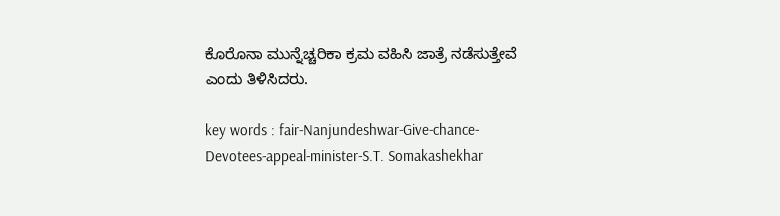ಕೊರೊನಾ ಮುನ್ನೆಚ್ಚರಿಕಾ ಕ್ರಮ ವಹಿಸಿ ಜಾತ್ರೆ ನಡೆಸುತ್ತೇವೆ ಎಂದು ತಿಳಿಸಿದರು.

key words : fair-Nanjundeshwar-Give-chance-Devotees-appeal-minister-S.T. Somakashekhar